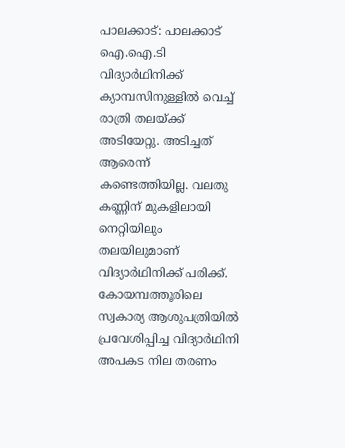പാലക്കാട്: പാലക്കാട് ഐ.ഐ.ടി വിദ്യാർഥിനിക്ക് ക്യാമ്പസിനുള്ളിൽ വെച്ച് രാത്രി തലയ്ക്ക് അടിയേറ്റു. അടിച്ചത് ആരെന്ന് കണ്ടെത്തിയില്ല. വലതു കണ്ണിന് മുകളിലായി നെറ്റിയിലും തലയിലുമാണ് വിദ്യാർഥിനിക്ക് പരിക്ക്. കോയമ്പത്തൂരിലെ സ്വകാര്യ ആശുപത്രിയിൽ പ്രവേശിപ്പിച്ച വിദ്യാർഥിനി അപകട നില തരണം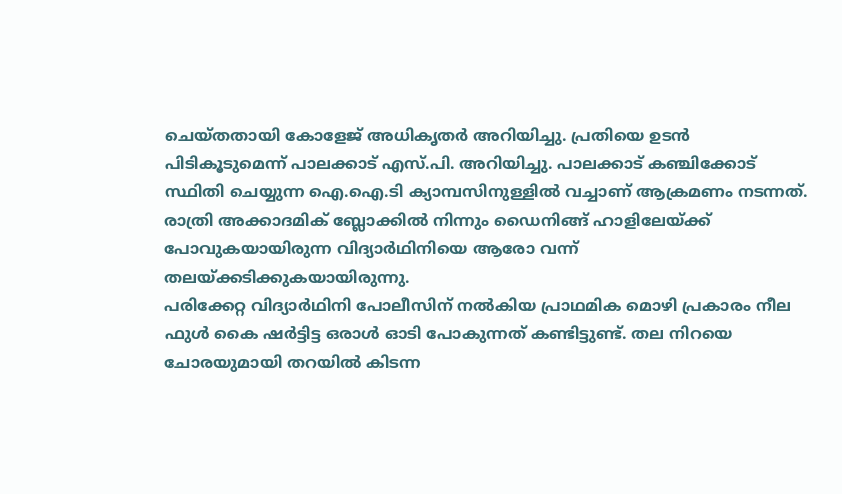ചെയ്തതായി കോളേജ് അധികൃതർ അറിയിച്ചു. പ്രതിയെ ഉടൻ പിടികൂടുമെന്ന് പാലക്കാട് എസ്.പി. അറിയിച്ചു. പാലക്കാട് കഞ്ചിക്കോട് സ്ഥിതി ചെയ്യുന്ന ഐ.ഐ.ടി ക്യാമ്പസിനുള്ളിൽ വച്ചാണ് ആക്രമണം നടന്നത്. രാത്രി അക്കാദമിക് ബ്ലോക്കിൽ നിന്നും ഡൈനിങ്ങ് ഹാളിലേയ്ക്ക് പോവുകയായിരുന്ന വിദ്യാർഥിനിയെ ആരോ വന്ന് തലയ്ക്കടിക്കുകയായിരുന്നു.
പരിക്കേറ്റ വിദ്യാർഥിനി പോലീസിന് നൽകിയ പ്രാഥമിക മൊഴി പ്രകാരം നീല ഫുൾ കൈ ഷർട്ടിട്ട ഒരാൾ ഓടി പോകുന്നത് കണ്ടിട്ടുണ്ട്. തല നിറയെ ചോരയുമായി തറയിൽ കിടന്ന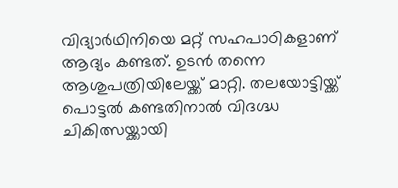വിദ്യാർഥിനിയെ മറ്റ് സഹപാഠികളാണ് ആദ്യം കണ്ടത്. ഉടൻ തന്നെ ആശുപത്രിയിലേയ്ക്ക് മാറ്റി. തലയോട്ടിയ്ക്ക് പൊട്ടൽ കണ്ടതിനാൽ വിദഗ്ദ്ധ ചികിത്സയ്ക്കായി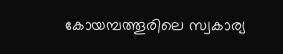കോയമ്പത്തൂരിലെ സ്വകാര്യ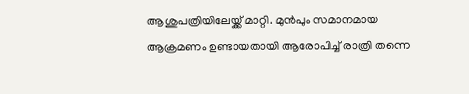ആശുപത്രിയിലേയ്ക്ക് മാറ്റി. മുൻപും സമാനമായ ആക്രമണം ഉണ്ടായതായി ആരോപിച്ച് രാത്രി തന്നെ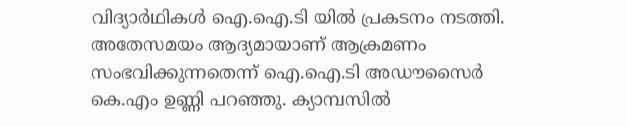വിദ്യാർഥികൾ ഐ.ഐ.ടി യിൽ പ്രകടനം നടത്തി. അതേസമയം ആദ്യമായാണ് ആക്രമണം സംഭവിക്കുന്നതെന്ന് ഐ.ഐ.ടി അഡൗസൈർ കെ.എം ഉണ്ണി പറഞ്ഞു. ക്യാമ്പസിൽ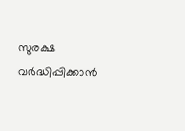സുരക്ഷ വർദ്ധിപ്പിക്കാൻ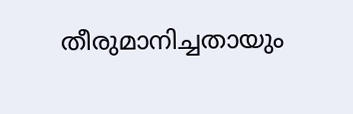തീരുമാനിച്ചതായും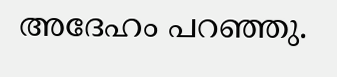അദേഹം പറഞ്ഞു.